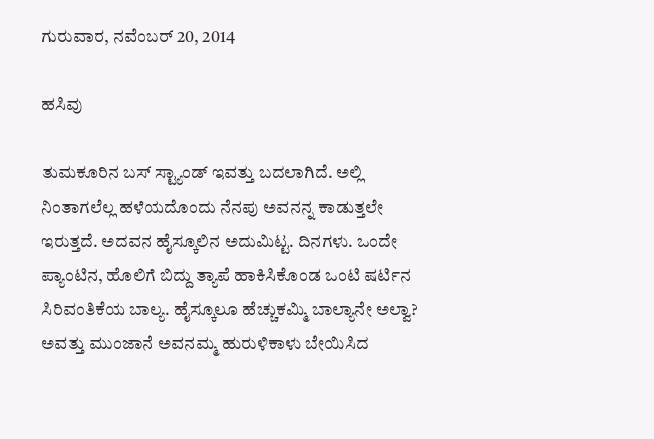ಗುರುವಾರ, ನವೆಂಬರ್ 20, 2014

ಹಸಿವು

ತುಮಕೂರಿನ ಬಸ್ ಸ್ಟ್ಯಾಂಡ್ ಇವತ್ತು ಬದಲಾಗಿದೆ. ಅಲ್ಲಿ ನಿಂತಾಗಲೆಲ್ಲ ಹಳೆಯದೊಂದು ನೆನಪು ಅವನನ್ನ ಕಾಡುತ್ತಲೇ ಇರುತ್ತದೆ. ಅದವನ ಹೈಸ್ಕೂಲಿನ ಅದುಮಿಟ್ಟ. ದಿನಗಳು. ಒಂದೇ ಪ್ಯಾಂಟಿನ, ಹೊಲಿಗೆ ಬಿದ್ದು ತ್ಯಾಪೆ ಹಾಕಿಸಿಕೊಂಡ ಒಂಟಿ ಷರ್ಟಿನ ಸಿರಿವಂತಿಕೆಯ ಬಾಲ್ಯ. ಹೈಸ್ಕೂಲೂ ಹೆಚ್ಚುಕಮ್ಮಿ ಬಾಲ್ಯಾನೇ ಅಲ್ವಾ? ಅವತ್ತು ಮುಂಜಾನೆ ಅವನಮ್ಮ ಹುರುಳಿಕಾಳು ಬೇಯಿಸಿದ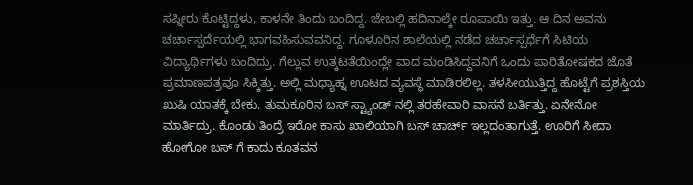ಸಪ್ನೀರು ಕೊಟ್ಟಿದ್ದಳು, ಕಾಳನೇ ತಿಂದು ಬಂದಿದ್ದ. ಜೇಬಲ್ಲಿ ಹದಿನಾಲ್ಕೇ ರೂಪಾಯಿ ಇತ್ತು. ಆ ದಿನ ಅವನು ಚರ್ಚಾಸ್ಪರ್ದೆಯಲ್ಲಿ ಭಾಗವಹಿಸುವವನಿದ್ದ. ಗೂಳೂರಿನ ಶಾಲೆಯಲ್ಲಿ ನಡೆದ ಚರ್ಚಾಸ್ಪರ್ಧೆಗೆ ಸಿಟಿಯ ವಿದ್ಯಾರ್ಥಿಗಳು ಬಂದಿದ್ರು. ಗೆಲ್ಲುವ ಉತ್ಕಟತೆಯಿಂದ್ಲೇ ವಾದ ಮಂಡಿಸಿದ್ದವನಿಗೆ ಒಂದು ಪಾರಿತೋಷಕದ ಜೊತೆ ಪ್ರಮಾಣಪತ್ರವೂ ಸಿಕ್ಕಿತ್ತು. ಅಲ್ಲಿ ಮಧ್ಯಾಹ್ನ ಊಟದ ವ್ಯವಸ್ಥೆ ಮಾಡಿರಲಿಲ್ಲ. ತಳಸೀಯುತ್ತಿದ್ದ ಹೊಟ್ಟೆಗೆ ಪ್ರಶಸ್ತಿಯ ಖುಷಿ ಯಾತಕ್ಕೆ ಬೇಕು. ತುಮಕೂರಿನ ಬಸ್ ಸ್ಟ್ಯಾಂಡ್ ನಲ್ಲಿ ತರಹೇವಾರಿ ವಾಸನೆ ಬರ್ತಿತ್ತು. ಏನೇನೋ ಮಾರ್ತಿದ್ರು. ಕೊಂಡು ತಿಂದ್ರೆ ಇರೋ ಕಾಸು ಖಾಲಿಯಾಗಿ ಬಸ್ ಚಾರ್ಚ್ ಇಲ್ಲದಂತಾಗುತ್ತೆ. ಊರಿಗೆ ಸೀದಾ ಹೋಗೋ ಬಸ್ ಗೆ ಕಾದು ಕೂತವನ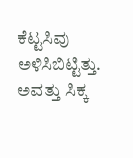ಕೆಟ್ಟಸಿವು ಅಳಿಸಿಬಿಟ್ಟಿತ್ತು. ಅವತ್ತು ಸಿಕ್ಕ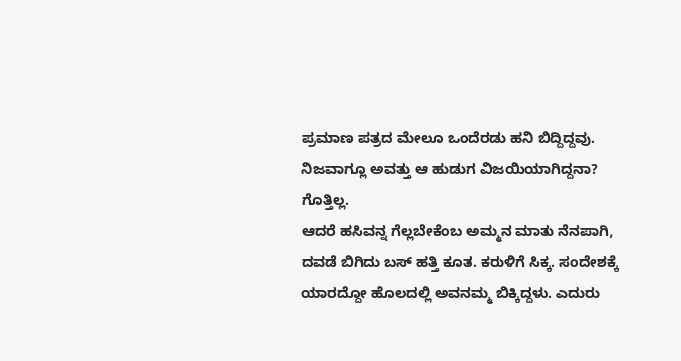ಪ್ರಮಾಣ ಪತ್ರದ ಮೇಲೂ ಒಂದೆರಡು ಹನಿ ಬಿದ್ದಿದ್ದವು. ನಿಜವಾಗ್ಲೂ ಅವತ್ತು ಆ ಹುಡುಗ ವಿಜಯಿಯಾಗಿದ್ದನಾ? ಗೊತ್ತಿಲ್ಲ.
ಆದರೆ ಹಸಿವನ್ನ ಗೆಲ್ಲಬೇಕೆಂಬ ಅಮ್ಮನ ಮಾತು ನೆನಪಾಗಿ, ದವಡೆ ಬಿಗಿದು ಬಸ್ ಹತ್ತಿ ಕೂತ. ಕರುಳಿಗೆ ಸಿಕ್ಕ. ಸಂದೇಶಕ್ಕೆ ಯಾರದ್ದೋ ಹೊಲದಲ್ಲಿ ಅವನಮ್ಮ ಬಿಕ್ಕಿದ್ದಳು. ಎದುರು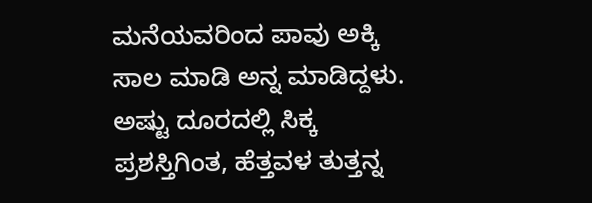ಮನೆಯವರಿಂದ ಪಾವು ಅಕ್ಕಿ ಸಾಲ ಮಾಡಿ ಅನ್ನ ಮಾಡಿದ್ದಳು. ಅಷ್ಟು ದೂರದಲ್ಲಿ ಸಿಕ್ಕ ಪ್ರಶಸ್ತಿಗಿಂತ, ಹೆತ್ತವಳ ತುತ್ತನ್ನ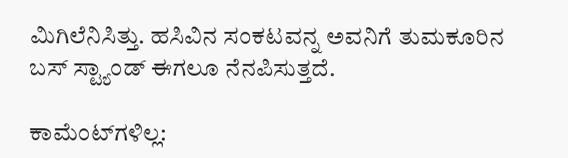ಮಿಗಿಲೆನಿಸಿತ್ತು. ಹಸಿವಿನ ಸಂಕಟವನ್ನ ಅವನಿಗೆ ತುಮಕೂರಿನ ಬಸ್ ಸ್ಟ್ಯಾಂಡ್ ಈಗಲೂ ನೆನಪಿಸುತ್ತದೆ.

ಕಾಮೆಂಟ್‌ಗಳಿಲ್ಲ: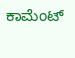ಕಾಮೆಂಟ್‌‌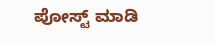ಪೋಸ್ಟ್‌ ಮಾಡಿ